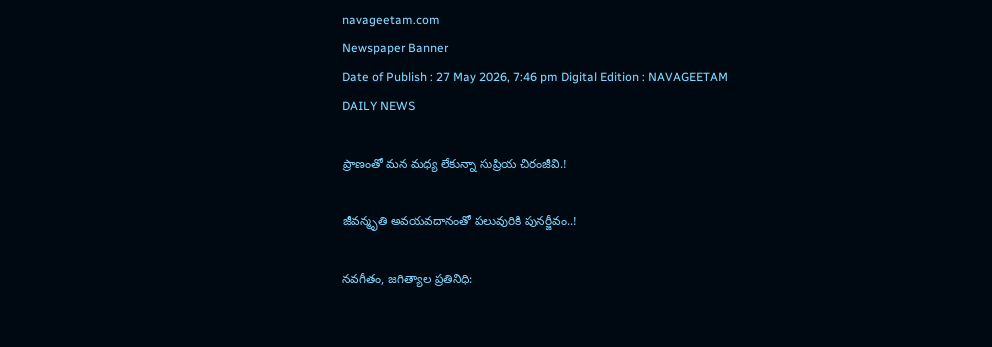navageetam.com
Newspaper Banner
Date of Publish : 27 May 2026, 7:46 pm Digital Edition : NAVAGEETAM DAILY NEWS

ప్రాణంతో మన మధ్య లేకున్నా సుప్రియ చిరంజీవి.!

జీవన్మృతి అవయవదానంతో పలువురికి పునర్జీవం..!

నవగీతం, జగిత్యాల ప్రతినిధి: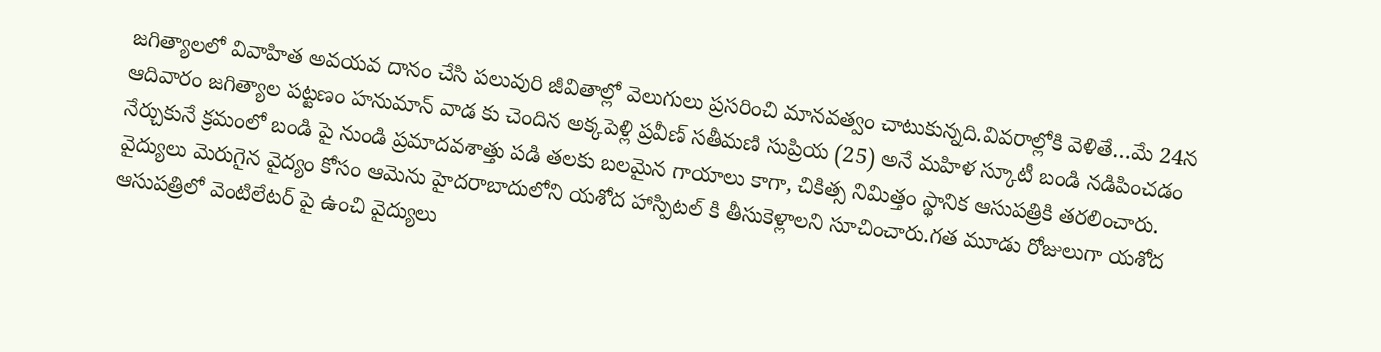జగిత్యాలలో వివాహిత అవయవ దానం చేసి పలువురి జీవితాల్లో వెలుగులు ప్రసరించి మానవత్వం చాటుకున్నది.వివరాల్లోకి వెళితే…మే 24న ఆదివారం జగిత్యాల పట్టణం హనుమాన్ వాడ కు చెందిన అక్కపెళ్లి ప్రవీణ్ సతీమణి సుప్రియ (25) అనే మహిళ స్కూటీ బండి నడిపించడం నేర్చుకునే క్రమంలో బండి పై నుండి ప్రమాదవశాత్తు పడి తలకు బలమైన గాయాలు కాగా, చికిత్స నిమిత్తం స్థానిక ఆసుపత్రికి తరలించారు. వైద్యులు మెరుగైన వైద్యం కోసం ఆమెను హైదరాబాదులోని యశోద హాస్పిటల్ కి తీసుకెళ్లాలని సూచించారు.గత మూడు రోజులుగా యశోద ఆసుపత్రిలో వెంటిలేటర్ పై ఉంచి వైద్యులు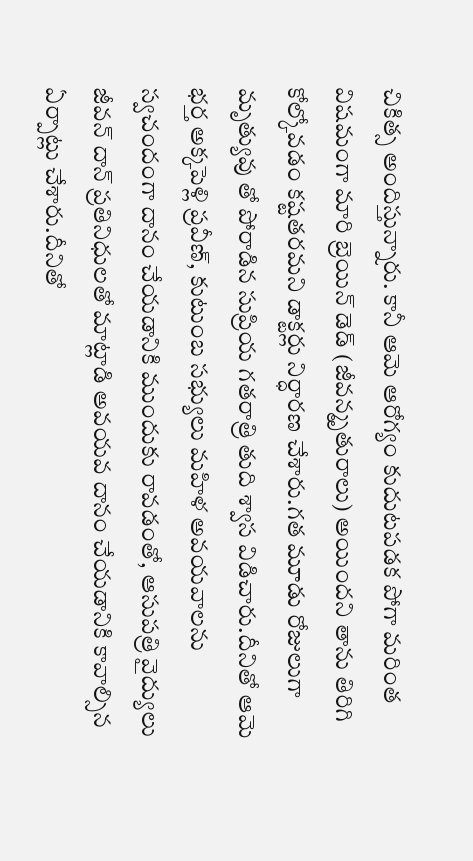చికిత్స అందిస్తున్నారు. కానీ ఆమె ఆరోగ్యం కుదుటపడక పోగా మరింత విషమంగా మారి బ్రెయిన్ డెడ్ (జీవన్మృతురాలు) అయిందని తాను తిరిగి కోల్కోవడం కష్టతరమని డాక్టర్లు నిర్ధారణ చేశారు.గత మూడు రోజులుగా మృత్యువు తో పోరాడిన సుప్రియ గతరాత్రి తుది శ్వాస విడిచారు.దీనితో ఆమె భర్త అక్కపెళ్లి ప్రవీణ్, కుటుంబ సభ్యులు మహిళ అవయవాలను స్వచందంగా దానం చేయడానికి ముందుకు రావడంతో, ఆసుపత్రి వైద్యులు జీవన్ దాన్ ప్రతినిధులతో మాట్లాడి అవయవ దానం చేయడానికి కావాల్సిన ఏర్పాట్లు చేశారు.దీనితో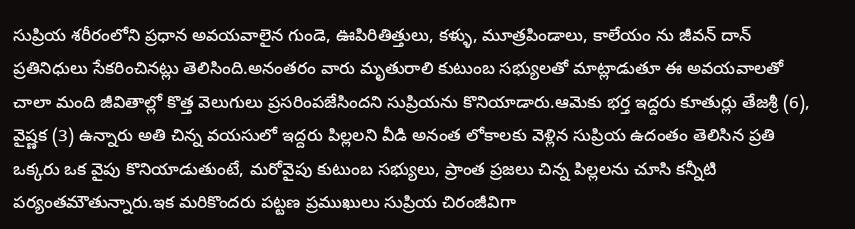సుప్రియ శరీరంలోని ప్రధాన అవయవాలైన గుండె, ఊపిరితిత్తులు, కళ్ళు, మూత్రపిండాలు, కాలేయం ను జీవన్ దాన్ ప్రతినిధులు సేకరించినట్లు తెలిసింది.అనంతరం వారు మృతురాలి కుటుంబ సభ్యులతో మాట్లాడుతూ ఈ అవయవాలతో చాలా మంది జీవితాల్లో కొత్త వెలుగులు ప్రసరింపజేసిందని సుప్రియను కొనియాడారు.ఆమెకు భర్త ఇద్దరు కూతుర్లు తేజశ్రీ (6), వైష్ణక (3) ఉన్నారు అతి చిన్న వయసులో ఇద్దరు పిల్లలని వీడి అనంత లోకాలకు వెళ్లిన సుప్రియ ఉదంతం తెలిసిన ప్రతి ఒక్కరు ఒక వైపు కొనియాడుతుంటే, మరోవైపు కుటుంబ సభ్యులు, ప్రాంత ప్రజలు చిన్న పిల్లలను చూసి కన్నీటి పర్యంతమౌతున్నారు.ఇక మరికొందరు పట్టణ ప్రముఖులు సుప్రియ చిరంజీవిగా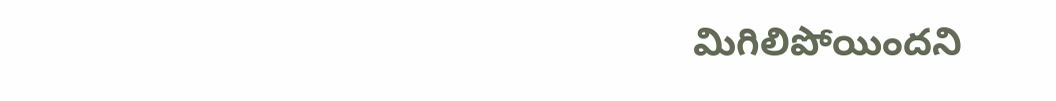మిగిలిపోయిందని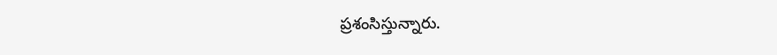ప్రశంసిస్తున్నారు.